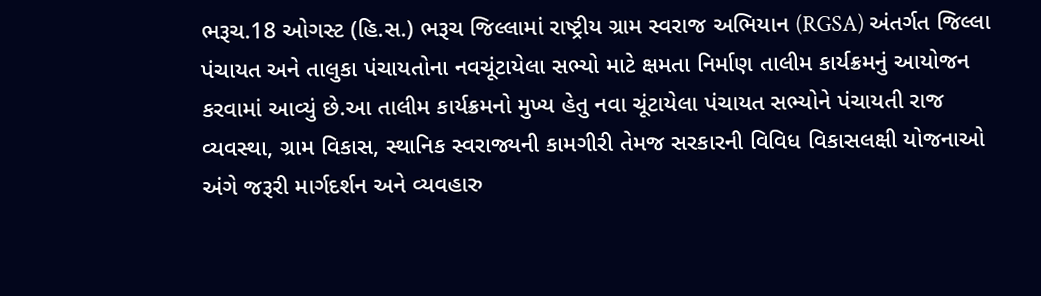ભરૂચ.18 ઓગસ્ટ (હિ.સ.) ભરૂચ જિલ્લામાં રાષ્ટ્રીય ગ્રામ સ્વરાજ અભિયાન (RGSA) અંતર્ગત જિલ્લા પંચાયત અને તાલુકા પંચાયતોના નવચૂંટાયેલા સભ્યો માટે ક્ષમતા નિર્માણ તાલીમ કાર્યક્રમનું આયોજન કરવામાં આવ્યું છે.આ તાલીમ કાર્યક્રમનો મુખ્ય હેતુ નવા ચૂંટાયેલા પંચાયત સભ્યોને પંચાયતી રાજ વ્યવસ્થા, ગ્રામ વિકાસ, સ્થાનિક સ્વરાજ્યની કામગીરી તેમજ સરકારની વિવિધ વિકાસલક્ષી યોજનાઓ અંગે જરૂરી માર્ગદર્શન અને વ્યવહારુ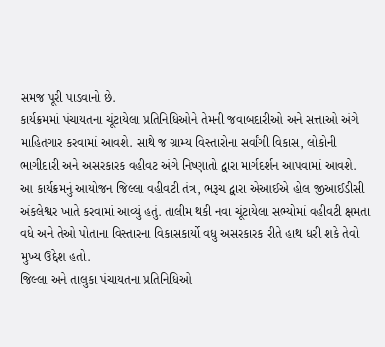સમજ પૂરી પાડવાનો છે.
કાર્યક્રમમાં પંચાયતના ચૂંટાયેલા પ્રતિનિધિઓને તેમની જવાબદારીઓ અને સત્તાઓ અંગે માહિતગાર કરવામાં આવશે. સાથે જ ગ્રામ્ય વિસ્તારોના સર્વાંગી વિકાસ, લોકોની ભાગીદારી અને અસરકારક વહીવટ અંગે નિષ્ણાતો દ્વારા માર્ગદર્શન આપવામાં આવશે.
આ કાર્યક્રમનું આયોજન જિલ્લા વહીવટી તંત્ર, ભરૂચ દ્વારા એઆઈએ હોલ જીઆઈડીસી અંકલેશ્વર ખાતે કરવામાં આવ્યું હતું. તાલીમ થકી નવા ચૂંટાયેલા સભ્યોમાં વહીવટી ક્ષમતા વધે અને તેઓ પોતાના વિસ્તારના વિકાસકાર્યો વધુ અસરકારક રીતે હાથ ધરી શકે તેવો મુખ્ય ઉદ્દેશ હતો.
જિલ્લા અને તાલુકા પંચાયતના પ્રતિનિધિઓ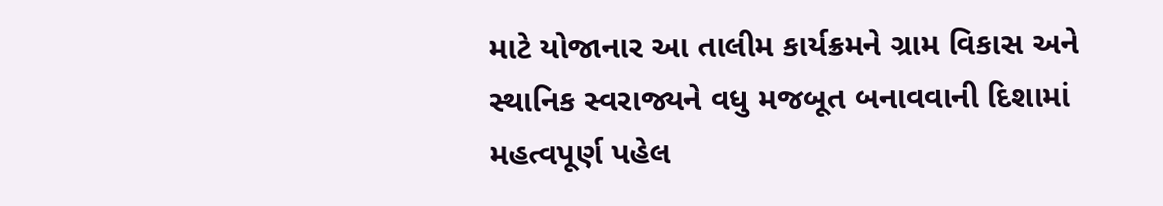માટે યોજાનાર આ તાલીમ કાર્યક્રમને ગ્રામ વિકાસ અને સ્થાનિક સ્વરાજ્યને વધુ મજબૂત બનાવવાની દિશામાં મહત્વપૂર્ણ પહેલ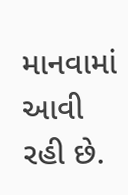માનવામાં આવી રહી છે.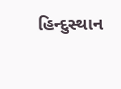હિન્દુસ્થાન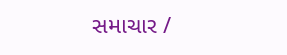સમાચાર /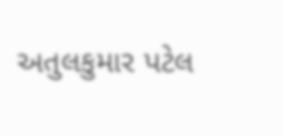અતુલકુમાર પટેલ